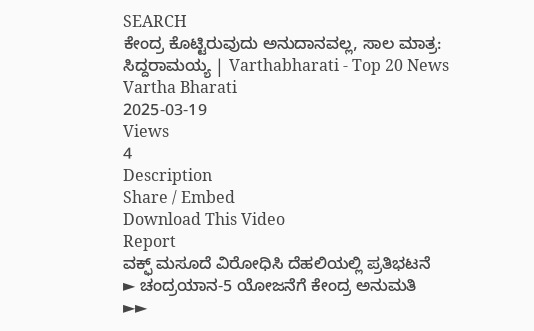SEARCH
ಕೇಂದ್ರ ಕೊಟ್ಟಿರುವುದು ಅನುದಾನವಲ್ಲ, ಸಾಲ ಮಾತ್ರ: ಸಿದ್ದರಾಮಯ್ಯ | Varthabharati - Top 20 News
Vartha Bharati
2025-03-19
Views
4
Description
Share / Embed
Download This Video
Report
ವಕ್ಫ್ ಮಸೂದೆ ವಿರೋಧಿಸಿ ದೆಹಲಿಯಲ್ಲಿ ಪ್ರತಿಭಟನೆ
► ಚಂದ್ರಯಾನ-5 ಯೋಜನೆಗೆ ಕೇಂದ್ರ ಅನುಮತಿ
►►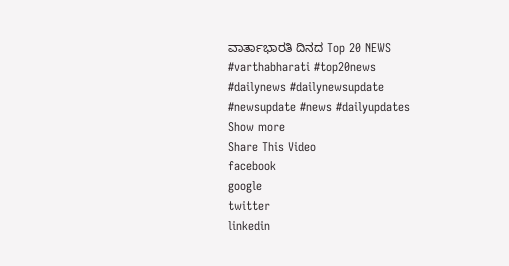ವಾರ್ತಾಭಾರತಿ ದಿನದ Top 20 NEWS
#varthabharati #top20news #dailynews #dailynewsupdate #newsupdate #news #dailyupdates
Show more
Share This Video
facebook
google
twitter
linkedin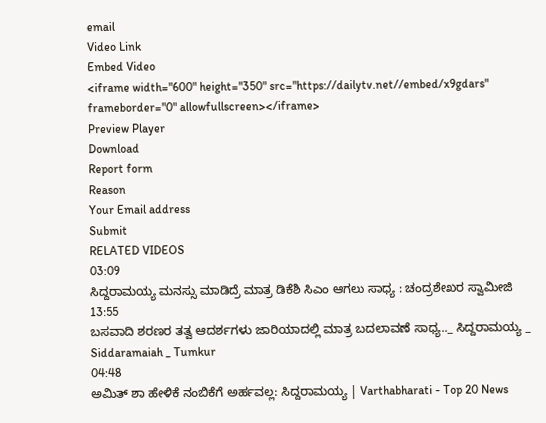email
Video Link
Embed Video
<iframe width="600" height="350" src="https://dailytv.net//embed/x9gdars" frameborder="0" allowfullscreen></iframe>
Preview Player
Download
Report form
Reason
Your Email address
Submit
RELATED VIDEOS
03:09
ಸಿದ್ದರಾಮಯ್ಯ ಮನಸ್ಸು ಮಾಡಿದ್ರೆ ಮಾತ್ರ ಡಿಕೆಶಿ ಸಿಎಂ ಆಗಲು ಸಾಧ್ಯ : ಚಂದ್ರಶೇಖರ ಸ್ವಾಮೀಜಿ
13:55
ಬಸವಾದಿ ಶರಣರ ತತ್ವ ಆದರ್ಶಗಳು ಜಾರಿಯಾದಲ್ಲಿ ಮಾತ್ರ ಬದಲಾವಣೆ ಸಾಧ್ಯ.._ ಸಿದ್ದರಾಮಯ್ಯ _ Siddaramaiah _ Tumkur
04:48
ಅಮಿತ್ ಶಾ ಹೇಳಿಕೆ ನಂಬಿಕೆಗೆ ಅರ್ಹವಲ್ಲ: ಸಿದ್ದರಾಮಯ್ಯ | Varthabharati - Top 20 News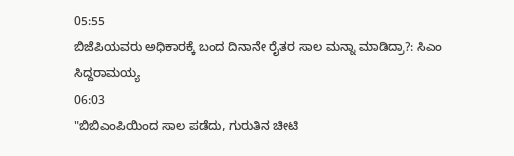05:55
ಬಿಜೆಪಿಯವರು ಅಧಿಕಾರಕ್ಕೆ ಬಂದ ದಿನಾನೇ ರೈತರ ಸಾಲ ಮನ್ನಾ ಮಾಡಿದ್ರಾ?: ಸಿಎಂ ಸಿದ್ದರಾಮಯ್ಯ
06:03
"ಬಿಬಿಎಂಪಿಯಿಂದ ಸಾಲ ಪಡೆದು, ಗುರುತಿನ ಚೀಟಿ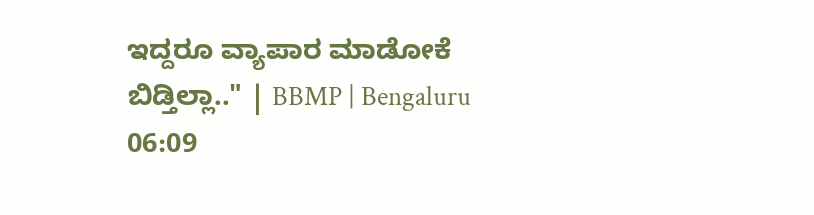ಇದ್ದರೂ ವ್ಯಾಪಾರ ಮಾಡೋಕೆ ಬಿಡ್ತಿಲ್ಲಾ.." | BBMP | Bengaluru
06:09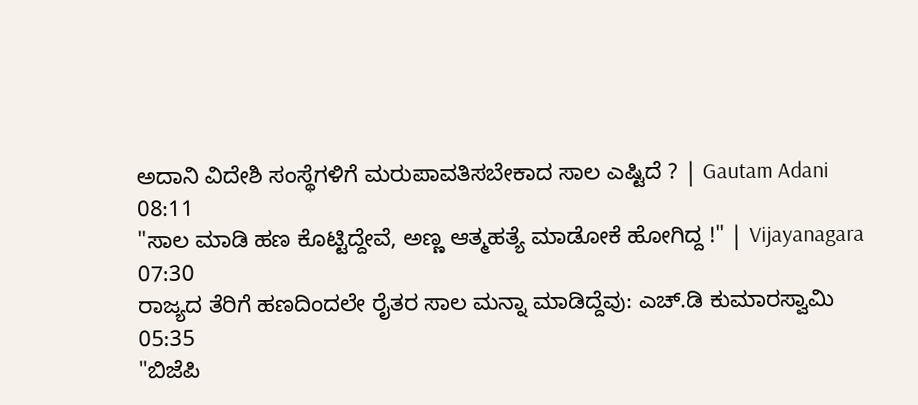ಅದಾನಿ ವಿದೇಶಿ ಸಂಸ್ಥೆಗಳಿಗೆ ಮರುಪಾವತಿಸಬೇಕಾದ ಸಾಲ ಎಷ್ಟಿದೆ ? | Gautam Adani
08:11
"ಸಾಲ ಮಾಡಿ ಹಣ ಕೊಟ್ಟಿದ್ದೇವೆ, ಅಣ್ಣ ಆತ್ಮಹತ್ಯೆ ಮಾಡೋಕೆ ಹೋಗಿದ್ದ !" | Vijayanagara
07:30
ರಾಜ್ಯದ ತೆರಿಗೆ ಹಣದಿಂದಲೇ ರೈತರ ಸಾಲ ಮನ್ನಾ ಮಾಡಿದ್ದೆವು: ಎಚ್.ಡಿ ಕುಮಾರಸ್ವಾಮಿ
05:35
"ಬಿಜೆಪಿ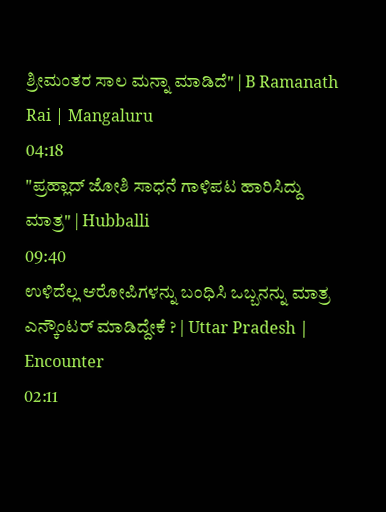ಶ್ರೀಮಂತರ ಸಾಲ ಮನ್ನಾ ಮಾಡಿದೆ" | B Ramanath Rai | Mangaluru
04:18
"ಪ್ರಹ್ಲಾದ್ ಜೋಶಿ ಸಾಧನೆ ಗಾಳಿಪಟ ಹಾರಿಸಿದ್ದು ಮಾತ್ರ" | Hubballi
09:40
ಉಳಿದೆಲ್ಲ ಆರೋಪಿಗಳನ್ನು ಬಂಧಿಸಿ ಒಬ್ಬನನ್ನು ಮಾತ್ರ ಎನ್ಕೌಂಟರ್ ಮಾಡಿದ್ದೇಕೆ ? | Uttar Pradesh | Encounter
02:11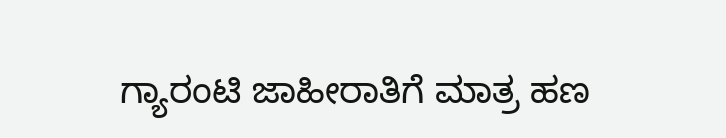ಗ್ಯಾರಂಟಿ ಜಾಹೀರಾತಿಗೆ ಮಾತ್ರ ಹಣ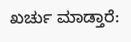ಖರ್ಚು ಮಾಡ್ತಾರೆ: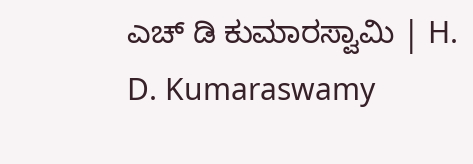ಎಚ್ ಡಿ ಕುಮಾರಸ್ವಾಮಿ | H. D. Kumaraswamy